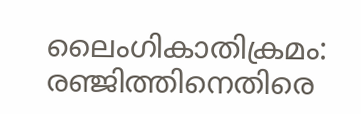ലൈംഗികാതിക്രമം: രഞ്ജിത്തിനെതിരെ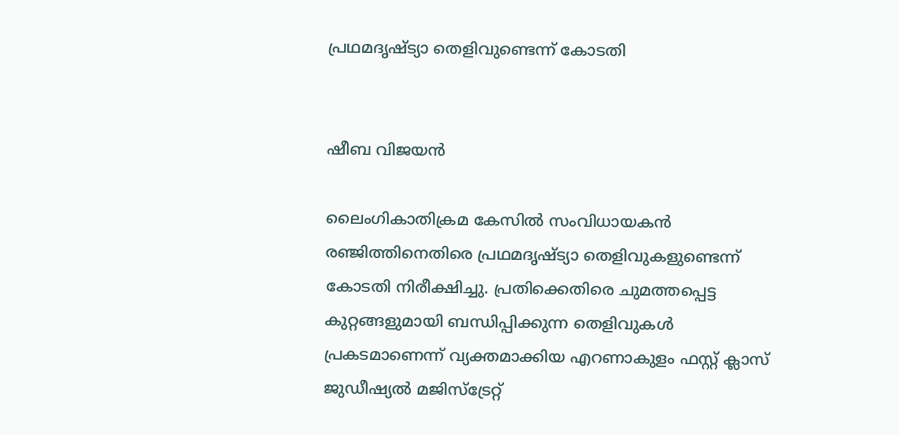പ്രഥമദൃഷ്ട്യാ തെളിവുണ്ടെന്ന് കോടതി


ഷീബ വിജയൻ

ലൈംഗികാതിക്രമ കേസിൽ സംവിധായകൻ രഞ്ജിത്തിനെതിരെ പ്രഥമദൃഷ്ട്യാ തെളിവുകളുണ്ടെന്ന് കോടതി നിരീക്ഷിച്ചു. പ്രതിക്കെതിരെ ചുമത്തപ്പെട്ട കുറ്റങ്ങളുമായി ബന്ധിപ്പിക്കുന്ന തെളിവുകൾ പ്രകടമാണെന്ന് വ്യക്തമാക്കിയ എറണാകുളം ഫസ്റ്റ് ക്ലാസ് ജുഡീഷ്യൽ മജിസ്‌ട്രേറ്റ്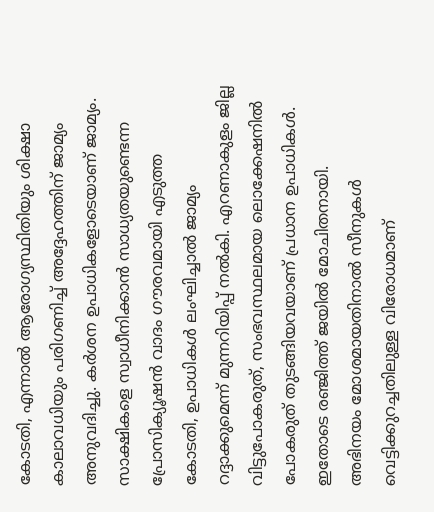കോടതി, എന്നാൽ ആരോഗ്യസ്ഥിതിയും ശിക്ഷാ കാലാവധിയും പരിഗണിച്ച് അദ്ദേഹത്തിന് ജാമ്യം അനുവദിച്ചു. കർശന ഉപാധികളോടെയാണ് ജാമ്യം. സാക്ഷികളെ സ്വാധീനിക്കാൻ സാധ്യതയുണ്ടെന്ന പ്രോസിക്യൂഷൻ വാദം ഗൗരവമായി എടുത്ത കോടതി, ഉപാധികൾ ലംഘിച്ചാൽ ജാമ്യം റദ്ദാക്കുമെന്ന് മുന്നറിയിപ്പ് നൽകി. എറണാകുളം ജില്ല വിട്ടുപോകരുത്, സംഭവസ്ഥലമായ ലൊക്കേഷനിൽ പോകരുത് തുടങ്ങിയവയാണ് പ്രധാന ഉപാധികൾ. ഇതോടെ രഞ്ജിത്ത് ജയിൽ മോചിതനായി. അഭിനയം മോശമായതിനാൽ സീനുകൾ വെട്ടിക്കുറച്ചതിലുള്ള വിരോധമാണ്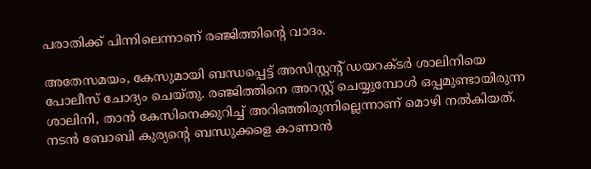പരാതിക്ക് പിന്നിലെന്നാണ് രഞ്ജിത്തിന്റെ വാദം.

അതേസമയം, കേസുമായി ബന്ധപ്പെട്ട് അസിസ്റ്റന്റ് ഡയറക്ടർ ശാലിനിയെ പോലീസ് ചോദ്യം ചെയ്തു. രഞ്ജിത്തിനെ അറസ്റ്റ് ചെയ്യുമ്പോൾ ഒപ്പമുണ്ടായിരുന്ന ശാലിനി, താൻ കേസിനെക്കുറിച്ച് അറിഞ്ഞിരുന്നില്ലെന്നാണ് മൊഴി നൽകിയത്. നടൻ ബോബി കുര്യന്റെ ബന്ധുക്കളെ കാണാൻ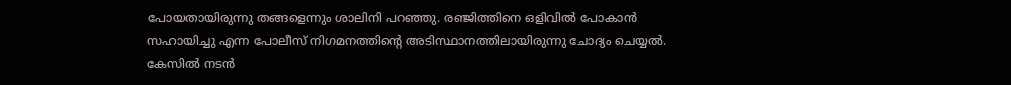പോയതായിരുന്നു തങ്ങളെന്നും ശാലിനി പറഞ്ഞു. രഞ്ജിത്തിനെ ഒളിവിൽ പോകാൻ സഹായിച്ചു എന്ന പോലീസ് നിഗമനത്തിന്റെ അടിസ്ഥാനത്തിലായിരുന്നു ചോദ്യം ചെയ്യൽ. കേസിൽ നടൻ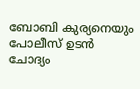ബോബി കുര്യനെയും പോലീസ് ഉടൻ ചോദ്യം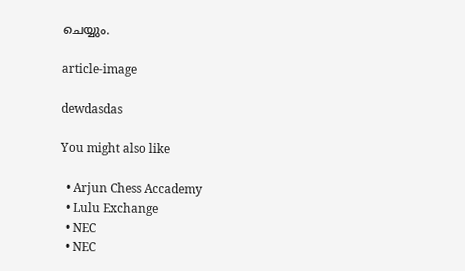ചെയ്യും.

article-image

dewdasdas

You might also like

  • Arjun Chess Accademy
  • Lulu Exchange
  • NEC
  • NEC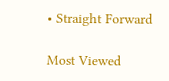• Straight Forward

Most Viewed